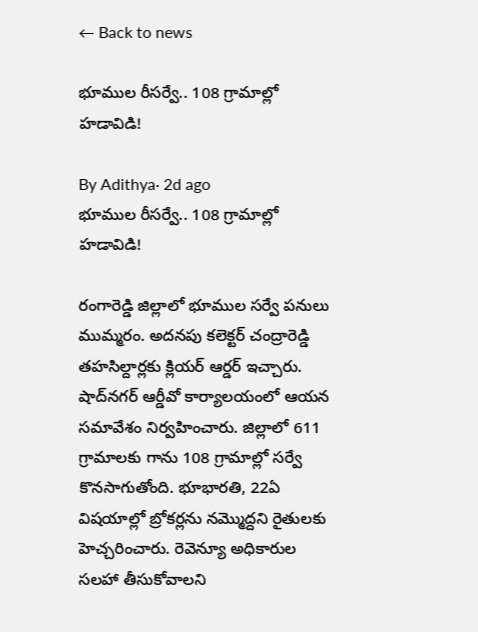← Back to news

భూముల రీసర్వే.. 108 గ్రామాల్లో హడావిడి!

By Adithya· 2d ago
భూముల రీసర్వే.. 108 గ్రామాల్లో హడావిడి!

రంగారెడ్డి జిల్లాలో భూముల సర్వే పనులు ముమ్మరం. అదనపు కలెక్టర్ చంద్రారెడ్డి తహసిల్దార్లకు క్లియర్ ఆర్డర్ ఇచ్చారు. షాద్‌నగర్ ఆర్డీవో కార్యాలయంలో ఆయన సమావేశం నిర్వహించారు. జిల్లాలో 611 గ్రామాలకు గాను 108 గ్రామాల్లో సర్వే కొనసాగుతోంది. భూభారతి, 22ఏ విషయాల్లో బ్రోకర్లను నమ్మొద్దని రైతులకు హెచ్చరించారు. రెవెన్యూ అధికారుల సలహా తీసుకోవాలని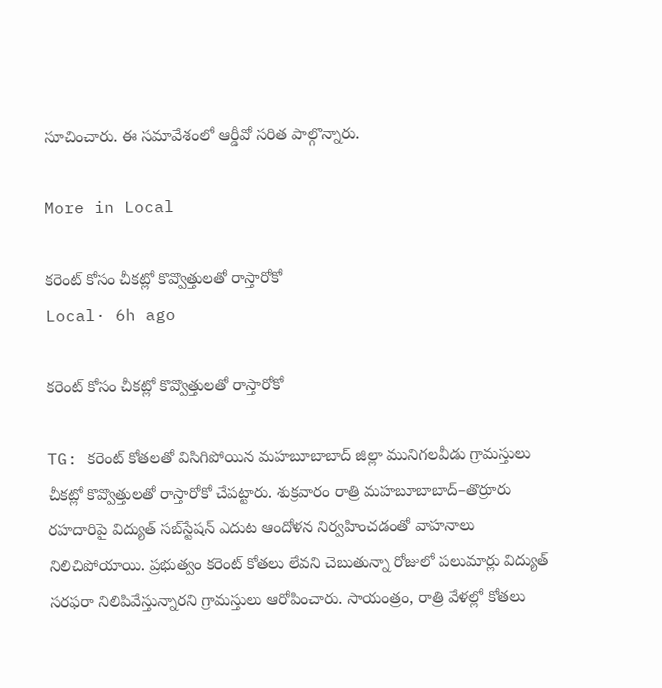సూచించారు. ఈ సమావేశంలో ఆర్డీవో సరిత పాల్గొన్నారు.

More in Local

కరెంట్ కోసం చీకట్లో కొవ్వొత్తులతో రాస్తారోకో
Local· 6h ago

కరెంట్ కోసం చీకట్లో కొవ్వొత్తులతో రాస్తారోకో

TG: కరెంట్ కోతలతో విసిగిపోయిన మహబూబాబాద్ జిల్లా మునిగలవీడు గ్రామస్తులు చీకట్లో కొవ్వొత్తులతో రాస్తారోకో చేపట్టారు. శుక్రవారం రాత్రి మహబూబాబాద్–తొర్రూరు రహదారిపై విద్యుత్ సబ్‌స్టేషన్ ఎదుట ఆందోళన నిర్వహించడంతో వాహనాలు నిలిచిపోయాయి. ప్రభుత్వం కరెంట్ కోతలు లేవని చెబుతున్నా రోజులో పలుమార్లు విద్యుత్ సరఫరా నిలిపివేస్తున్నారని గ్రామస్తులు ఆరోపించారు. సాయంత్రం, రాత్రి వేళల్లో కోతలు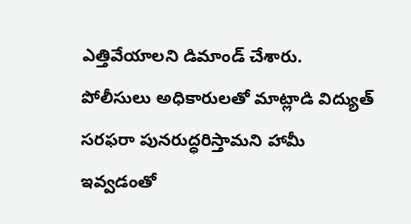ఎత్తివేయాలని డిమాండ్ చేశారు. పోలీసులు అధికారులతో మాట్లాడి విద్యుత్ సరఫరా పునరుద్ధరిస్తామని హామీ ఇవ్వడంతో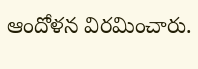ఆందోళన విరమించారు.